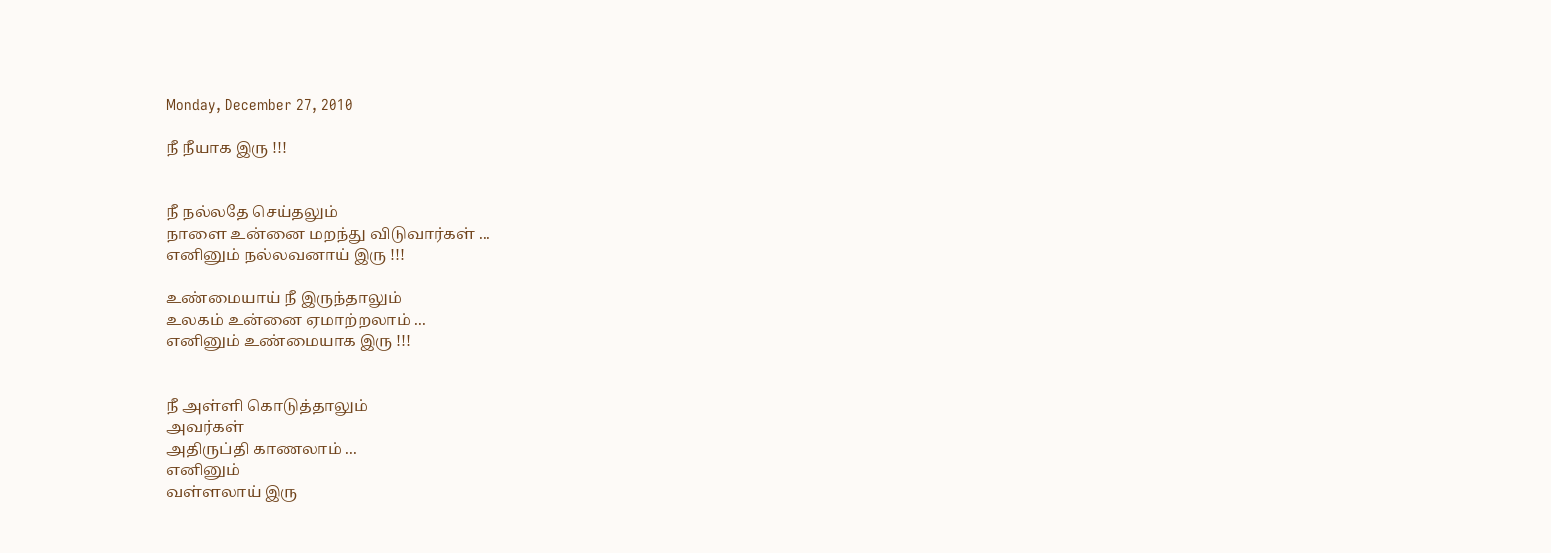Monday, December 27, 2010

நீ நீயாக இரு !!!


நீ நல்லதே செய்தலும்
நாளை உன்னை மறந்து விடுவார்கள் ...
எனினும் நல்லவனாய் இரு !!!

உண்மையாய் நீ இருந்தாலும்
உலகம் உன்னை ஏமாற்றலாம் ...
எனினும் உண்மையாக இரு !!!


நீ அள்ளி கொடுத்தாலும்
அவர்கள்
அதிருப்தி காணலாம் ...
எனினும்
வள்ளலாய் இரு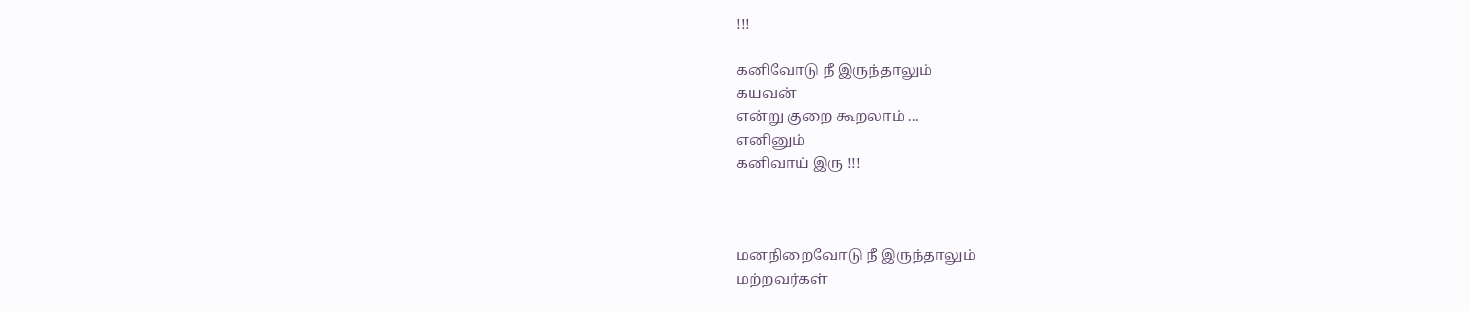!!!

கனிவோடு நீ இருந்தாலும்
கயவன்
என்று குறை கூறலாம் ...
எனினும்
கனிவாய் இரு !!!



மனநிறைவோடு நீ இருந்தாலும்
மற்றவர்கள்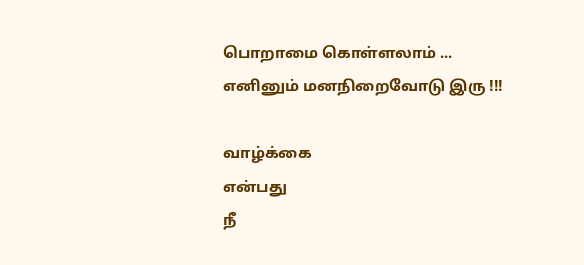பொறாமை கொள்ளலாம் ...
எனினும் மனநிறைவோடு இரு !!!

வாழ்க்கை
என்பது
நீ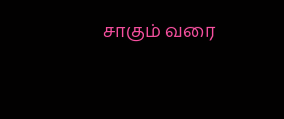சாகும் வரை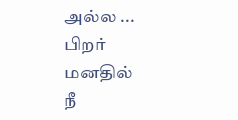அல்ல ...
பிறர்
மனதில்
நீ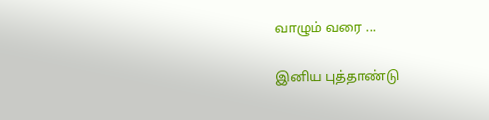வாழும் வரை ...

இனிய புத்தாண்டு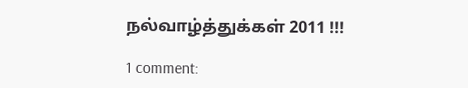நல்வாழ்த்துக்கள் 2011 !!!

1 comment: